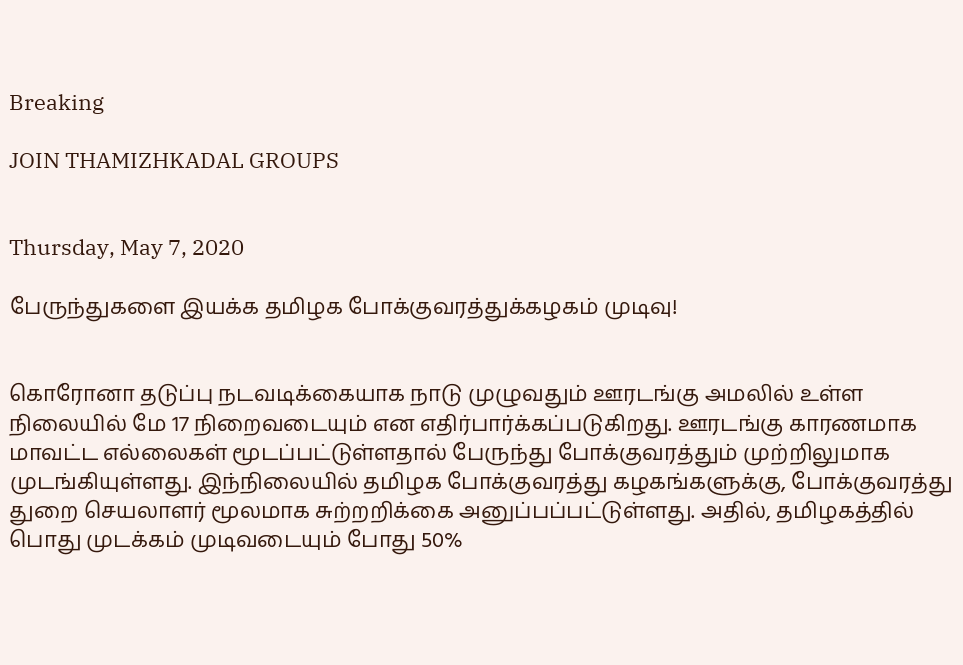Breaking

JOIN THAMIZHKADAL GROUPS


Thursday, May 7, 2020

பேருந்துகளை இயக்க தமிழக போக்குவரத்துக்கழகம் முடிவு!


கொரோனா தடுப்பு நடவடிக்கையாக நாடு முழுவதும் ஊரடங்கு அமலில் உள்ள நிலையில் மே 17 நிறைவடையும் என எதிர்பார்க்கப்படுகிறது. ஊரடங்கு காரணமாக மாவட்ட எல்லைகள் மூடப்பட்டுள்ளதால் பேருந்து போக்குவரத்தும் முற்றிலுமாக முடங்கியுள்ளது. இந்நிலையில் தமிழக போக்குவரத்து கழகங்களுக்கு, போக்குவரத்து துறை செயலாளர் மூலமாக சுற்றறிக்கை அனுப்பப்பட்டுள்ளது. அதில், தமிழகத்தில் பொது முடக்கம் முடிவடையும் போது 50%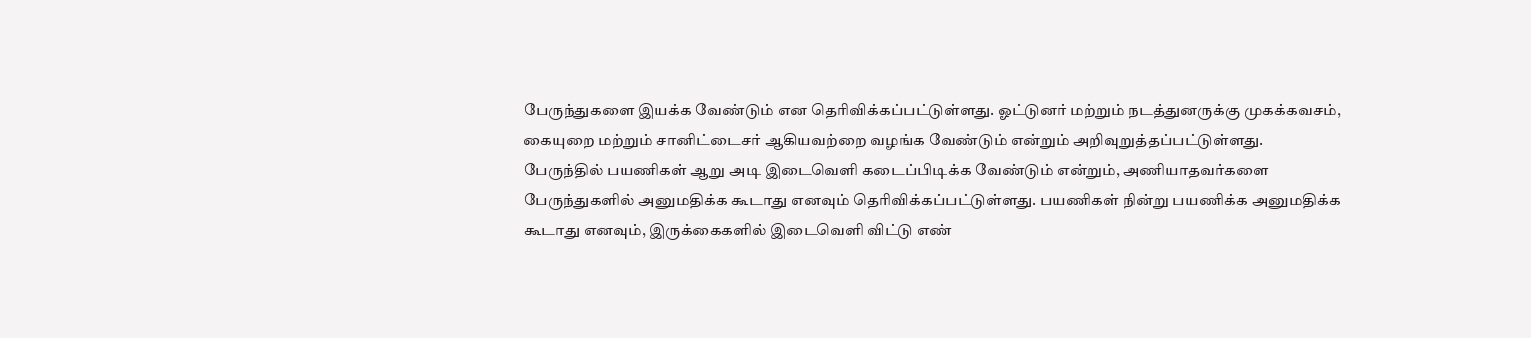பேருந்துகளை இயக்க வேண்டும் என தெரிவிக்கப்பட்டுள்ளது. ஓட்டுனர் மற்றும் நடத்துனருக்கு முகக்கவசம், கையுறை மற்றும் சானிட்டைசர் ஆகியவற்றை வழங்க வேண்டும் என்றும் அறிவுறுத்தப்பட்டுள்ளது.
பேருந்தில் பயணிகள் ஆறு அடி இடைவெளி கடைப்பிடிக்க வேண்டும் என்றும், அணியாதவர்களை பேருந்துகளில் அனுமதிக்க கூடாது எனவும் தெரிவிக்கப்பட்டுள்ளது. பயணிகள் நின்று பயணிக்க அனுமதிக்க கூடாது எனவும், இருக்கைகளில் இடைவெளி விட்டு எண்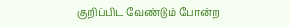குறிப்பிட வேண்டும் போன்ற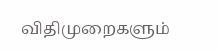விதிமுறைகளும்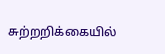சுற்றறிக்கையில்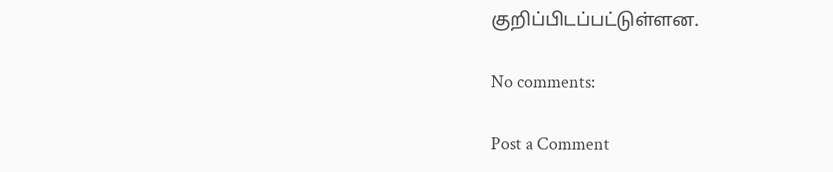குறிப்பிடப்பட்டுள்ளன.

No comments:

Post a Comment